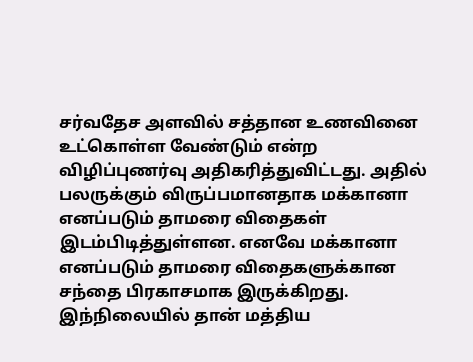சர்வதேச அளவில் சத்தான உணவினை உட்கொள்ள வேண்டும் என்ற விழிப்புணர்வு அதிகரித்துவிட்டது. அதில் பலருக்கும் விருப்பமானதாக மக்கானா எனப்படும் தாமரை விதைகள் இடம்பிடித்துள்ளன. எனவே மக்கானா எனப்படும் தாமரை விதைகளுக்கான சந்தை பிரகாசமாக இருக்கிறது.
இந்நிலையில் தான் மத்திய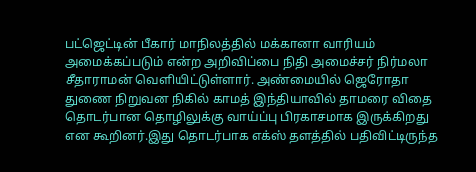பட்ஜெட்டின் பீகார் மாநிலத்தில் மக்கானா வாரியம் அமைக்கப்படும் என்ற அறிவிப்பை நிதி அமைச்சர் நிர்மலா சீதாராமன் வெளியிட்டுள்ளார். அண்மையில் ஜெரோதா துணை நிறுவன நிகில் காமத் இந்தியாவில் தாமரை விதை தொடர்பான தொழிலுக்கு வாய்ப்பு பிரகாசமாக இருக்கிறது என கூறினர்.இது தொடர்பாக எக்ஸ் தளத்தில் பதிவிட்டிருந்த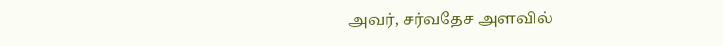அவர், சர்வதேச அளவில்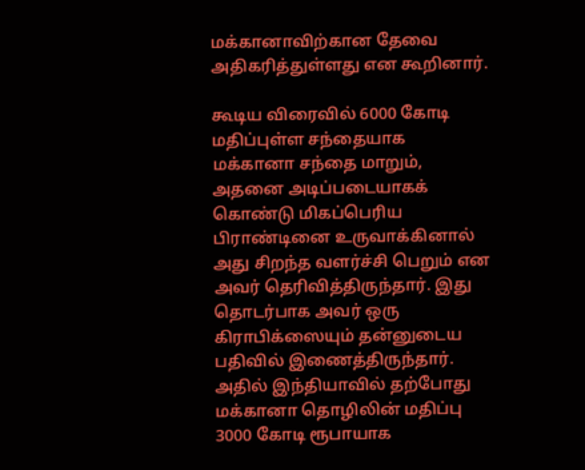மக்கானாவிற்கான தேவை அதிகரித்துள்ளது என கூறினார்.

கூடிய விரைவில் 6000 கோடி மதிப்புள்ள சந்தையாக மக்கானா சந்தை மாறும், அதனை அடிப்படையாகக் கொண்டு மிகப்பெரிய பிராண்டினை உருவாக்கினால் அது சிறந்த வளர்ச்சி பெறும் என அவர் தெரிவித்திருந்தார். இது தொடர்பாக அவர் ஒரு கிராபிக்ஸையும் தன்னுடைய பதிவில் இணைத்திருந்தார். அதில் இந்தியாவில் தற்போது மக்கானா தொழிலின் மதிப்பு 3000 கோடி ரூபாயாக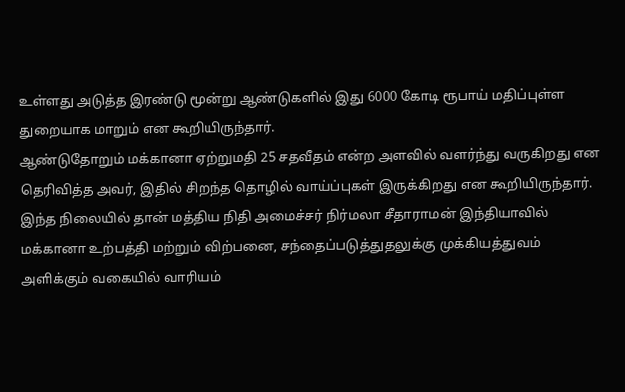உள்ளது அடுத்த இரண்டு மூன்று ஆண்டுகளில் இது 6000 கோடி ரூபாய் மதிப்புள்ள துறையாக மாறும் என கூறியிருந்தார்.
ஆண்டுதோறும் மக்கானா ஏற்றுமதி 25 சதவீதம் என்ற அளவில் வளர்ந்து வருகிறது என தெரிவித்த அவர், இதில் சிறந்த தொழில் வாய்ப்புகள் இருக்கிறது என கூறியிருந்தார். இந்த நிலையில் தான் மத்திய நிதி அமைச்சர் நிர்மலா சீதாராமன் இந்தியாவில் மக்கானா உற்பத்தி மற்றும் விற்பனை, சந்தைப்படுத்துதலுக்கு முக்கியத்துவம் அளிக்கும் வகையில் வாரியம்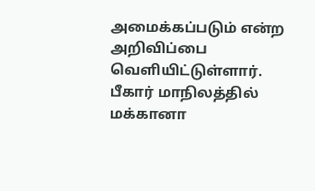அமைக்கப்படும் என்ற அறிவிப்பை வெளியிட்டுள்ளார்.
பீகார் மாநிலத்தில் மக்கானா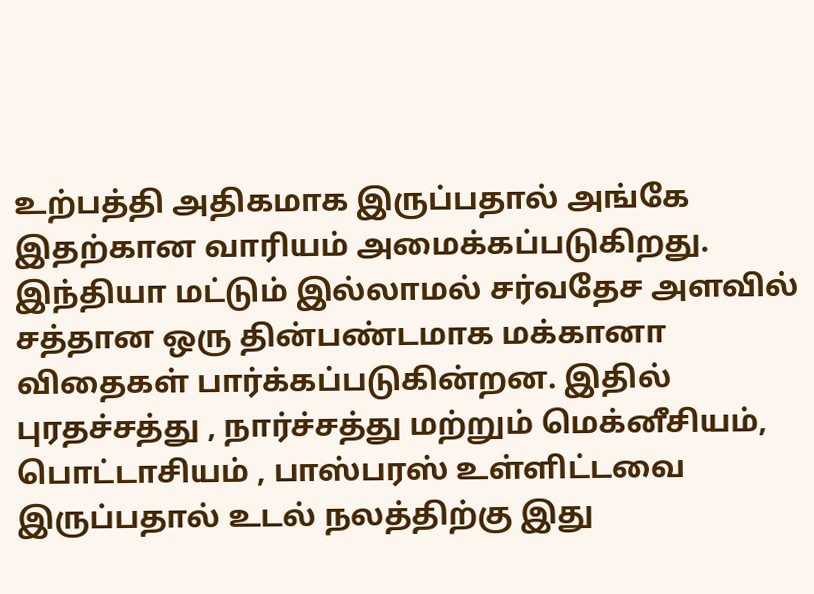உற்பத்தி அதிகமாக இருப்பதால் அங்கே இதற்கான வாரியம் அமைக்கப்படுகிறது. இந்தியா மட்டும் இல்லாமல் சர்வதேச அளவில் சத்தான ஒரு தின்பண்டமாக மக்கானா விதைகள் பார்க்கப்படுகின்றன. இதில் புரதச்சத்து , நார்ச்சத்து மற்றும் மெக்னீசியம், பொட்டாசியம் , பாஸ்பரஸ் உள்ளிட்டவை இருப்பதால் உடல் நலத்திற்கு இது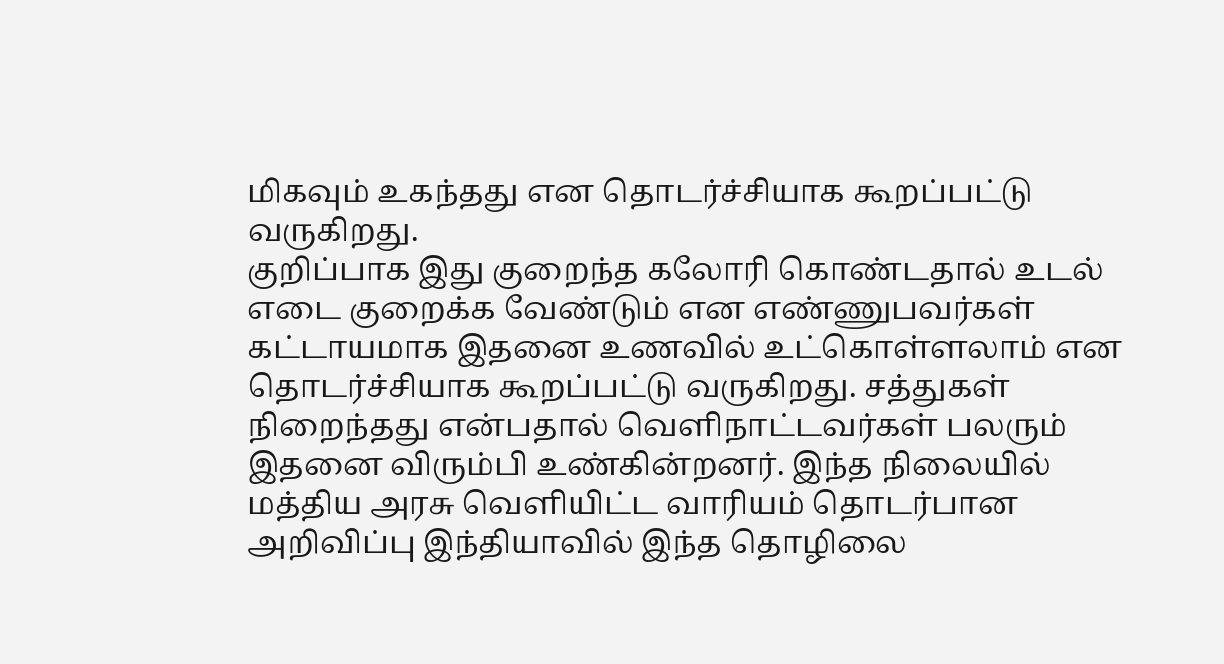மிகவும் உகந்தது என தொடர்ச்சியாக கூறப்பட்டு வருகிறது.
குறிப்பாக இது குறைந்த கலோரி கொண்டதால் உடல் எடை குறைக்க வேண்டும் என எண்ணுபவர்கள் கட்டாயமாக இதனை உணவில் உட்கொள்ளலாம் என தொடர்ச்சியாக கூறப்பட்டு வருகிறது. சத்துகள் நிறைந்தது என்பதால் வெளிநாட்டவர்கள் பலரும் இதனை விரும்பி உண்கின்றனர். இந்த நிலையில் மத்திய அரசு வெளியிட்ட வாரியம் தொடர்பான அறிவிப்பு இந்தியாவில் இந்த தொழிலை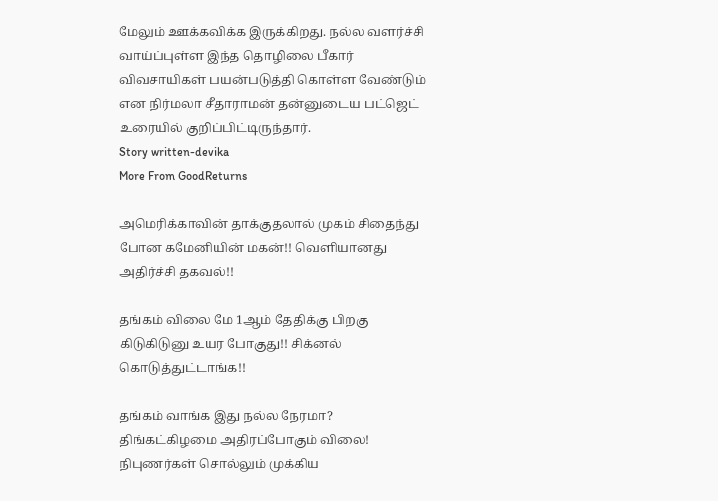மேலும் ஊக்கவிக்க இருக்கிறது. நல்ல வளர்ச்சி வாய்ப்புள்ள இந்த தொழிலை பீகார் விவசாயிகள் பயன்படுத்தி கொள்ள வேண்டும் என நிர்மலா சீதாராமன் தன்னுடைய பட்ஜெட் உரையில் குறிப்பிட்டிருந்தார்.
Story written-devika
More From GoodReturns

அமெரிக்காவின் தாக்குதலால் முகம் சிதைந்து போன கமேனியின் மகன்!! வெளியானது அதிர்ச்சி தகவல்!!

தங்கம் விலை மே 1ஆம் தேதிக்கு பிறகு கிடுகிடுனு உயர போகுது!! சிக்னல் கொடுத்துட்டாங்க!!

தங்கம் வாங்க இது நல்ல நேரமா? திங்கட்கிழமை அதிரப்போகும் விலை! நிபுணர்கள் சொல்லும் முக்கிய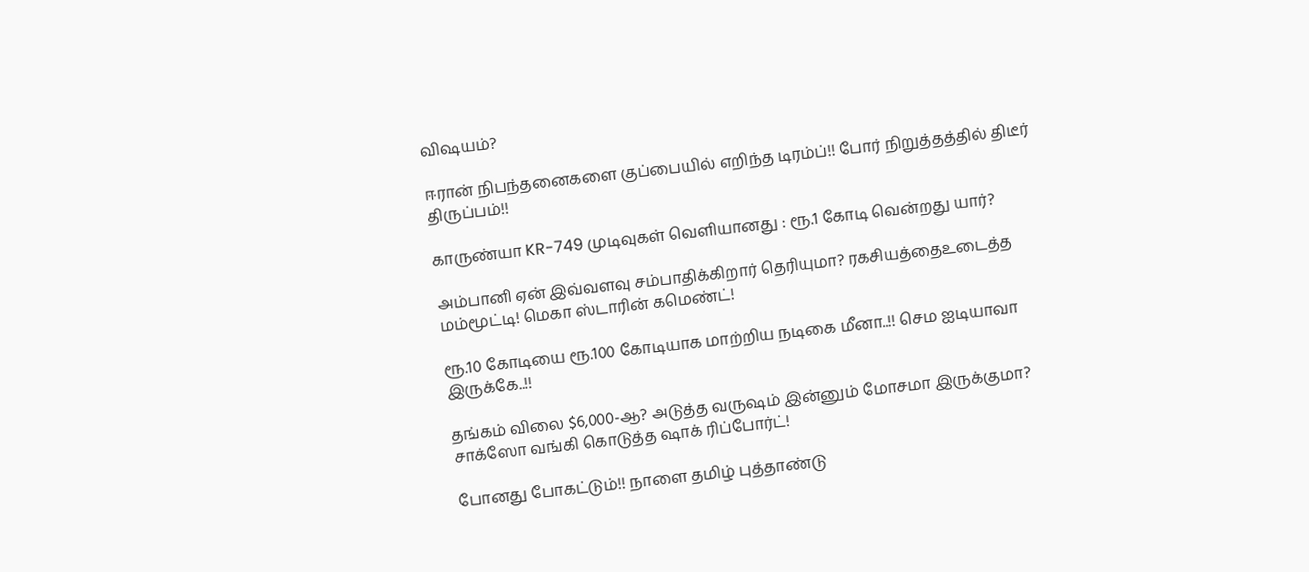விஷயம்?

ஈரான் நிபந்தனைகளை குப்பையில் எறிந்த டிரம்ப்!! போர் நிறுத்தத்தில் திடீர் திருப்பம்!!

காருண்யா KR-749 முடிவுகள் வெளியானது : ரூ.1 கோடி வென்றது யார்?

அம்பானி ஏன் இவ்வளவு சம்பாதிக்கிறார் தெரியுமா? ரகசியத்தைஉடைத்த மம்மூட்டி! மெகா ஸ்டாரின் கமெண்ட்!

ரூ.10 கோடியை ரூ.100 கோடியாக மாற்றிய நடிகை மீனா..!! செம ஐடியாவா இருக்கே..!!

தங்கம் விலை $6,000-ஆ? அடுத்த வருஷம் இன்னும் மோசமா இருக்குமா? சாக்ஸோ வங்கி கொடுத்த ஷாக் ரிப்போர்ட்!

போனது போகட்டும்!! நாளை தமிழ் புத்தாண்டு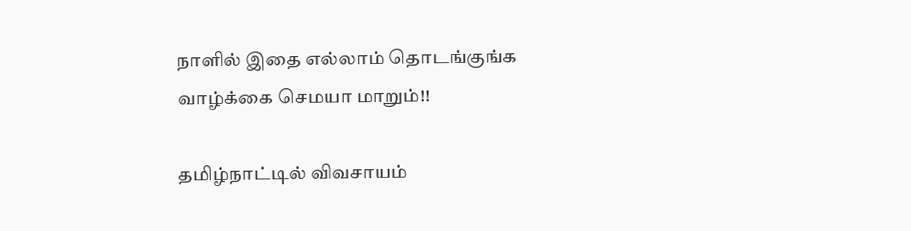நாளில் இதை எல்லாம் தொடங்குங்க வாழ்க்கை செமயா மாறும்!!

தமிழ்நாட்டில் விவசாயம்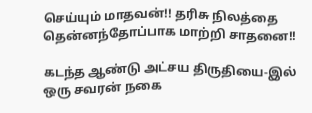செய்யும் மாதவன்!! தரிசு நிலத்தை தென்னந்தோப்பாக மாற்றி சாதனை!!

கடந்த ஆண்டு அட்சய திருதியை-இல் ஒரு சவரன் நகை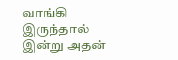வாங்கி இருந்தால் இன்று அதன்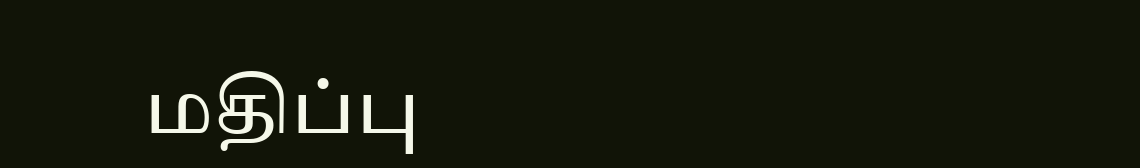மதிப்பு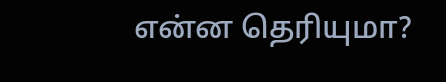என்ன தெரியுமா?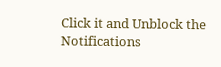Click it and Unblock the Notifications